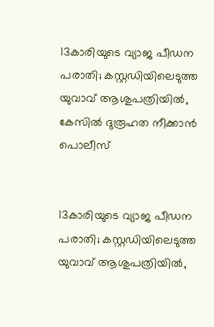13കാരിയുടെ വ്യാജ പീഡന പരാതി; കസ്റ്റഡിയിലെടുത്ത യുവാവ് ആശുപത്രിയിൽ, കേസിൽ ദുരൂഹത നീക്കാൻ പൊലീസ്


13കാരിയുടെ വ്യാജ പീഡന പരാതി; കസ്റ്റഡിയിലെടുത്ത യുവാവ് ആശുപത്രിയിൽ,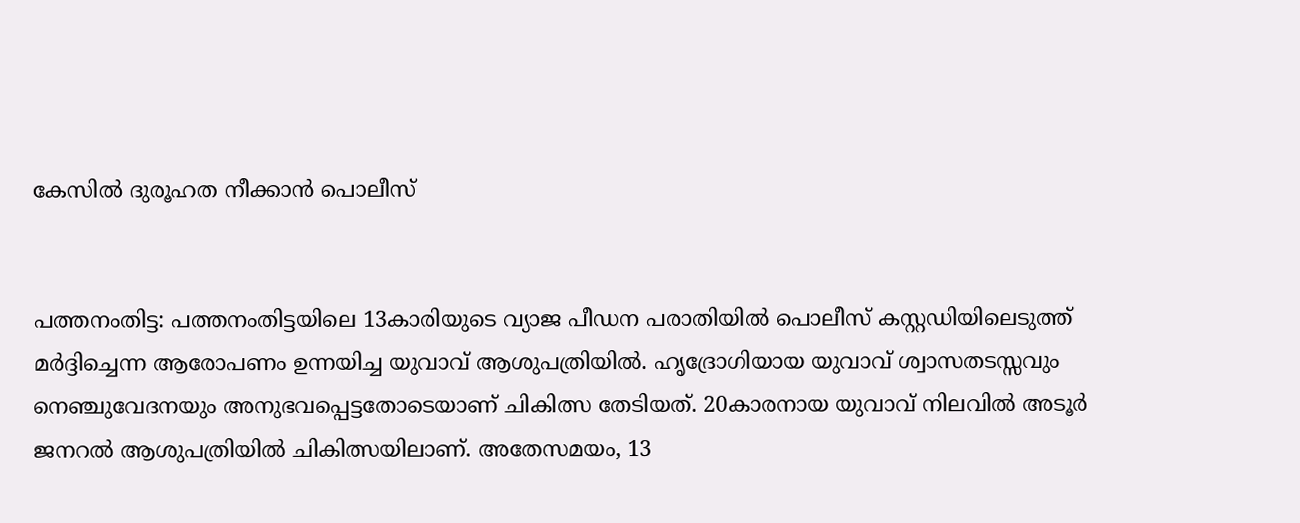കേസിൽ ദുരൂഹത നീക്കാൻ പൊലീസ്


പത്തനംതിട്ട: പത്തനംതിട്ടയിലെ 13കാരിയുടെ വ്യാജ പീഡന പരാതിയിൽ പൊലീസ് കസ്റ്റഡിയിലെടുത്ത് മർദ്ദിച്ചെന്ന ആരോപണം ഉന്നയിച്ച യുവാവ് ആശുപത്രിയിൽ. ഹൃദ്രോഗിയായ യുവാവ് ശ്വാസതടസ്സവും നെഞ്ചുവേദനയും അനുഭവപ്പെട്ടതോടെയാണ് ചികിത്സ തേടിയത്. 20കാരനായ യുവാവ് നിലവിൽ അടൂർ ജനറൽ ആശുപത്രിയിൽ ചികിത്സയിലാണ്. അതേസമയം, 13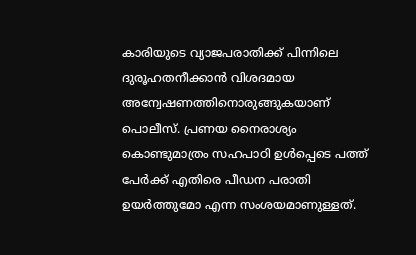കാരിയുടെ വ്യാജപരാതിക്ക് പിന്നിലെ ദുരൂഹതനീക്കാൻ വിശദമായ അന്വേഷണത്തിനൊരുങ്ങുകയാണ് പൊലീസ്. പ്രണയ നൈരാശ്യം കൊണ്ടുമാത്രം സഹപാഠി ഉൾപ്പെടെ പത്ത് പേർക്ക് എതിരെ പീഡന പരാതി ഉയർത്തുമോ എന്ന സംശയമാണുള്ളത്.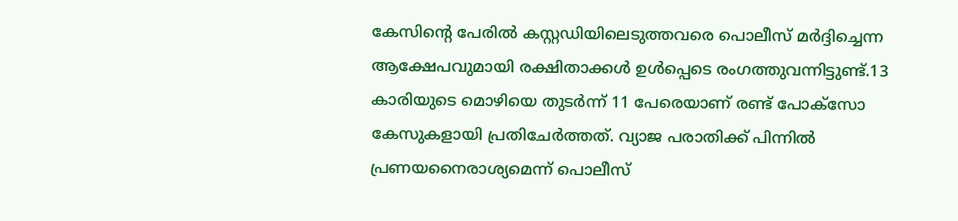കേസിന്റെ പേരിൽ കസ്റ്റഡിയിലെടുത്തവരെ പൊലീസ് മർദ്ദിച്ചെന്ന ആക്ഷേപവുമായി രക്ഷിതാക്കൾ ഉൾപ്പെടെ രംഗത്തുവന്നിട്ടുണ്ട്.13 കാരിയുടെ മൊഴിയെ തുടർന്ന് 11 പേരെയാണ് രണ്ട് പോക്സോ കേസുകളായി പ്രതിചേർത്തത്. വ്യാജ പരാതിക്ക് പിന്നിൽ പ്രണയനൈരാശ്യമെന്ന് പൊലീസ്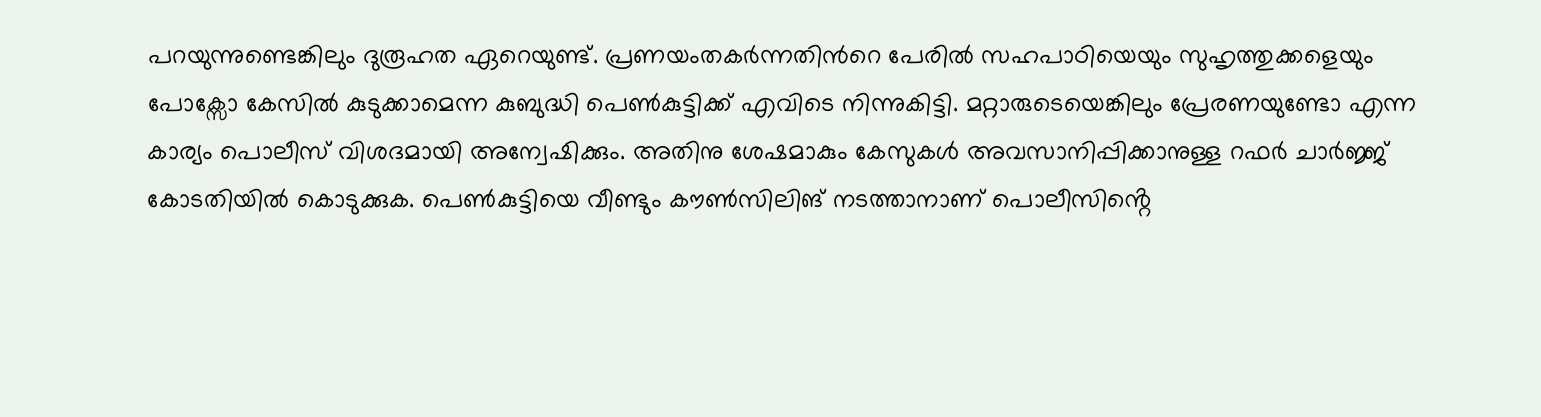പറയുന്നുണ്ടെങ്കിലും ദുരൂഹത ഏറെയുണ്ട്. പ്രണയംതകർന്നതിന്‍റെ പേരിൽ സഹപാഠിയെയും സുഹൃത്തുക്കളെയും പോക്സോ കേസിൽ കുടുക്കാമെന്ന കുബുദ്ധി പെൺകുട്ടിക്ക് എവിടെ നിന്നുകിട്ടി. മറ്റാരുടെയെങ്കിലും പ്രേരണയുണ്ടോ എന്ന കാര്യം പൊലീസ് വിശദമായി അന്വേഷിക്കും. അതിനു ശേഷമാകും കേസുകൾ അവസാനിപ്പിക്കാനുള്ള റഫർ ചാർജ്ജ് കോടതിയിൽ കൊടുക്കുക. പെൺകുട്ടിയെ വീണ്ടും കൗൺസിലിങ് നടത്താനാണ് പൊലീസിൻ്റെ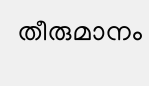തീരുമാനം